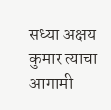सध्या अक्षय कुमार त्याचा आगामी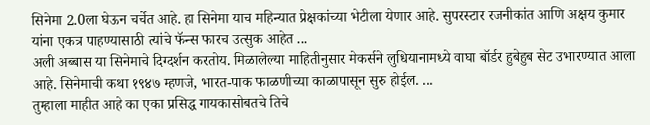सिनेमा 2.0ला घेऊन चर्चेत आहे. हा सिनेमा याच महिन्यात प्रेक्षकांच्या भेटीला येणार आहे. सुपरस्टार रजनीकांत आणि अक्षय कुमार यांना एकत्र पाहण्यासाठी त्यांचे फॅन्स फारच उत्सुक आहेत ...
अली अब्बास या सिनेमाचे दिग्दर्शन करतोय. मिळालेल्या माहितीनुसार मेकर्सने लुधियानामध्ये वाघा बॉर्डर हुबेहुब सेट उभारण्यात आला आहे. सिनेमाची कथा १९४७ म्हणजे, भारत-पाक फाळणीच्या काळापासून सुरु होईल. ...
तुम्हाला माहीत आहे का एका प्रसिद्ध गायकासोबतचे तिचे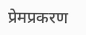प्रेमप्रकरण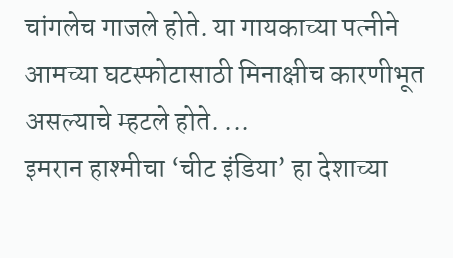चांगलेच गाजले होते. या गायकाच्या पत्नीने आमच्या घटस्फोटासाठी मिनाक्षीच कारणीभूत असल्याचे म्हटले होते. ...
इमरान हाश्मीचा ‘चीट इंडिया’ हा देशाच्या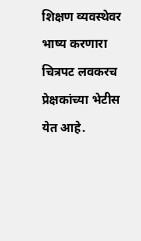शिक्षण व्यवस्थेवर भाष्य करणारा चित्रपट लवकरच प्रेक्षकांच्या भेटीस येत आहे.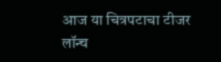आज या चित्रपटाचा टीजर लॉन्च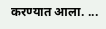करण्यात आला. ...